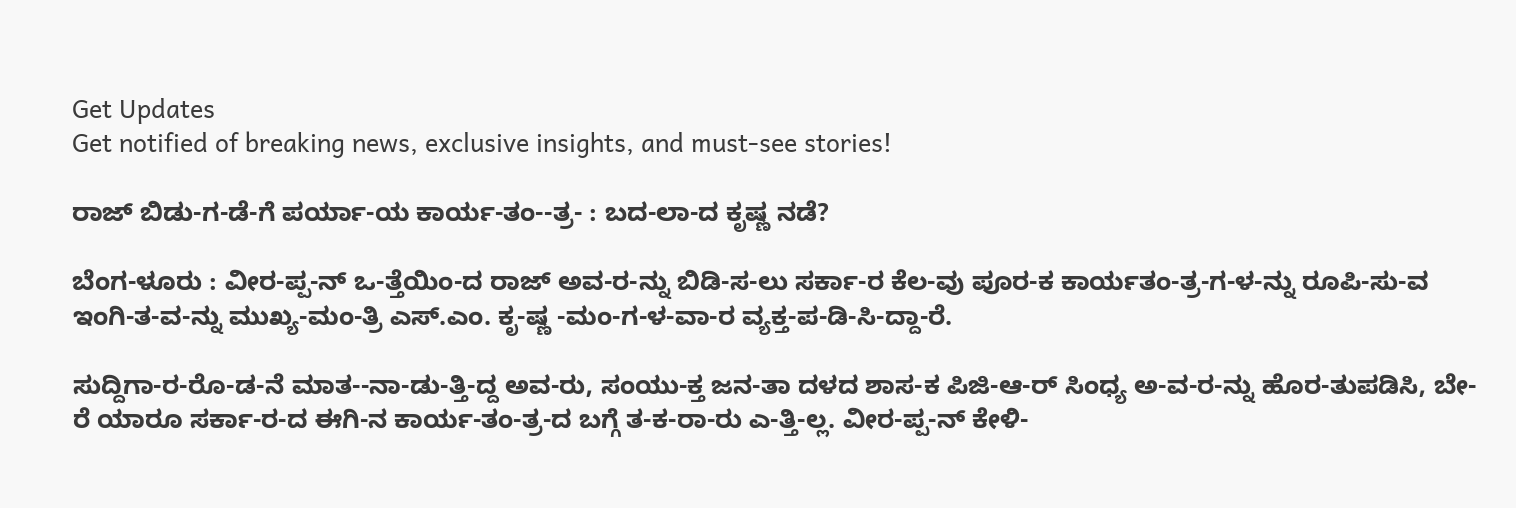Get Updates
Get notified of breaking news, exclusive insights, and must-see stories!

ರಾಜ್‌ ಬಿಡು-ಗ-ಡೆ-ಗೆ ಪರ್ಯಾ-ಯ ಕಾರ್ಯ-ತಂ--ತ್ರ- : ಬದ-ಲಾ-ದ ಕೃಷ್ಣ ನಡೆ?

ಬೆಂಗ-ಳೂರು : ವೀರ-ಪ್ಪ-ನ್‌ ಒ-ತ್ತೆಯಿಂ-ದ ರಾಜ್‌ ಅವ-ರ-ನ್ನು ಬಿಡಿ-ಸ-ಲು ಸರ್ಕಾ-ರ ಕೆಲ-ವು ಪೂರ-ಕ ಕಾರ್ಯತಂ-ತ್ರ-ಗ-ಳ-ನ್ನು ರೂಪಿ-ಸು-ವ ಇಂಗಿ-ತ-ವ-ನ್ನು ಮುಖ್ಯ-ಮಂ-ತ್ರಿ ಎಸ್‌.ಎಂ. ಕೃ-ಷ್ಣ -ಮಂ-ಗ-ಳ-ವಾ-ರ ವ್ಯಕ್ತ-ಪ-ಡಿ-ಸಿ-ದ್ದಾ-ರೆ.

ಸುದ್ದಿಗಾ-ರ-ರೊ-ಡ-ನೆ ಮಾತ--ನಾ-ಡು-ತ್ತಿ-ದ್ದ ಅವ-ರು, ಸಂಯು-ಕ್ತ ಜನ-ತಾ ದಳದ ಶಾಸ-ಕ ಪಿಜಿ-ಆ-ರ್‌ ಸಿಂಧ್ಯ ಅ-ವ-ರ-ನ್ನು ಹೊರ-ತುಪಡಿಸಿ, ಬೇ-ರೆ ಯಾರೂ ಸರ್ಕಾ-ರ-ದ ಈಗಿ-ನ ಕಾರ್ಯ-ತಂ-ತ್ರ-ದ ಬಗ್ಗೆ ತ-ಕ-ರಾ-ರು ಎ-ತ್ತಿ-ಲ್ಲ. ವೀರ-ಪ್ಪ-ನ್‌ ಕೇಳಿ-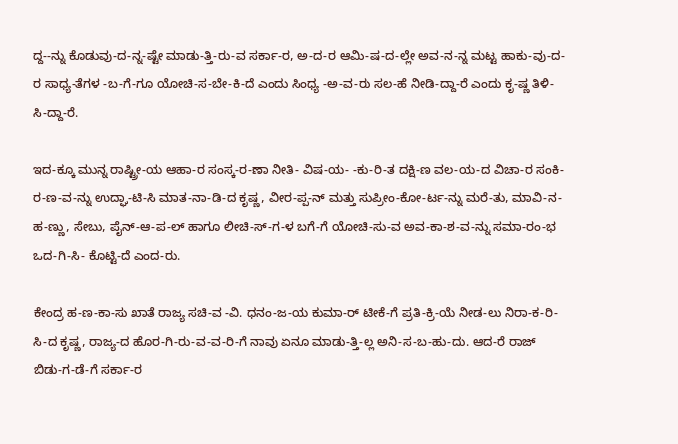ದ್ದ--ನ್ನು ಕೊಡುವು-ದ-ನ್ನ-ಷ್ಟೇ ಮಾಡು-ತ್ತಿ-ರು-ವ ಸರ್ಕಾ-ರ, ಅ-ದ-ರ ಆಮಿ-ಷ-ದ-ಲ್ಲೇ ಅವ-ನ-ನ್ನ ಮಟ್ಟ ಹಾಕು-ವು-ದ-ರ ಸಾಧ್ಯ-ತೆಗಳ -ಬ-ಗೆ-ಗೂ ಯೋಚಿ-ಸ-ಬೇ-ಕಿ-ದೆ ಎಂದು ಸಿಂಧ್ಯ -ಅ-ವ-ರು ಸಲ-ಹೆ ನೀಡಿ-ದ್ದಾ-ರೆ ಎಂದು ಕೃ-ಷ್ಣ ತಿಳಿ-ಸಿ-ದ್ದಾ-ರೆ.

ಇದ-ಕ್ಕೂ ಮುನ್ನ ರಾಷ್ಟ್ರೀ-ಯ ಆಹಾ-ರ ಸಂಸ್ಕ-ರ-ಣಾ ನೀತಿ- ವಿಷ-ಯ- -ಕು-ರಿ-ತ ದಕ್ಷಿ-ಣ ವಲ-ಯ-ದ ವಿಚಾ-ರ ಸಂಕಿ-ರ-ಣ-ವ-ನ್ನು ಉದ್ಘಾ-ಟಿ-ಸಿ ಮಾತ-ನಾ-ಡಿ-ದ ಕೃಷ್ಣ, ವೀರ-ಪ್ಪ-ನ್‌ ಮತ್ತು ಸುಪ್ರೀಂ-ಕೋ-ರ್ಟ-ನ್ನು ಮರೆ-ತು, ಮಾವಿ-ನ-ಹ-ಣ್ಣು, ಸೇಬು, ಪೈನ್‌-ಆ-ಪ-ಲ್‌ ಹಾಗೂ ಲೀಚಿ-ಸ್‌-ಗ-ಳ ಬಗೆ-ಗೆ ಯೋಚಿ-ಸು-ವ ಅವ-ಕಾ-ಶ-ವ-ನ್ನು ಸಮಾ-ರಂ-ಭ ಒದ-ಗಿ-ಸಿ- ಕೊಟ್ಟಿ-ದೆ ಎಂದ-ರು.

ಕೇಂದ್ರ ಹ-ಣ-ಕಾ-ಸು ಖಾತೆ ರಾಜ್ಯ ಸಚಿ-ವ -ವಿ. ಧನಂ-ಜ-ಯ ಕುಮಾ-ರ್‌ ಟೀಕೆ-ಗೆ ಪ್ರತಿ-ಕ್ರಿ-ಯೆ ನೀಡ-ಲು ನಿರಾ-ಕ-ರಿ-ಸಿ-ದ ಕೃಷ್ಣ, ರಾಜ್ಯ-ದ ಹೊರ-ಗಿ-ರು-ವ-ವ-ರಿ-ಗೆ ನಾವು ಏನೂ ಮಾಡು-ತ್ತಿ-ಲ್ಲ ಅನಿ-ಸ-ಬ-ಹು-ದು. ಆದ-ರೆ ರಾಜ್‌ ಬಿಡು-ಗ-ಡೆ-ಗೆ ಸರ್ಕಾ-ರ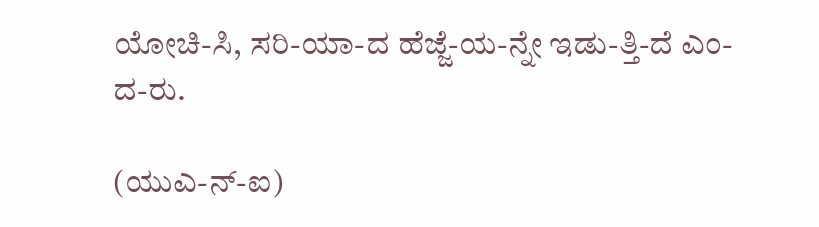ಯೋಚಿ-ಸಿ, ಸರಿ-ಯಾ-ದ ಹೆಜ್ಜೆ-ಯ-ನ್ನೇ ಇಡು-ತ್ತಿ-ದೆ ಎಂ-ದ-ರು.

(ಯುಎ-ನ್‌-ಐ)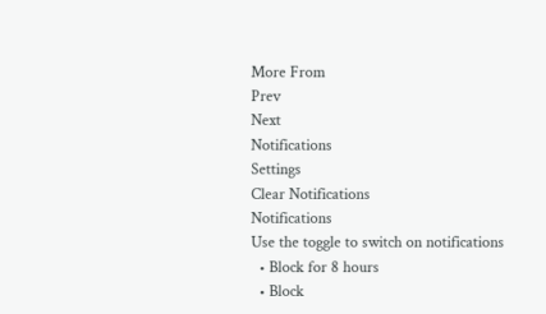More From
Prev
Next
Notifications
Settings
Clear Notifications
Notifications
Use the toggle to switch on notifications
  • Block for 8 hours
  • Block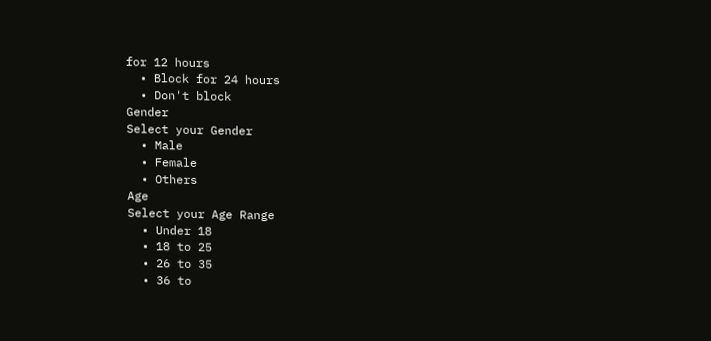for 12 hours
  • Block for 24 hours
  • Don't block
Gender
Select your Gender
  • Male
  • Female
  • Others
Age
Select your Age Range
  • Under 18
  • 18 to 25
  • 26 to 35
  • 36 to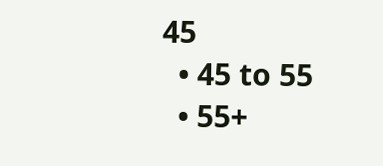45
  • 45 to 55
  • 55+